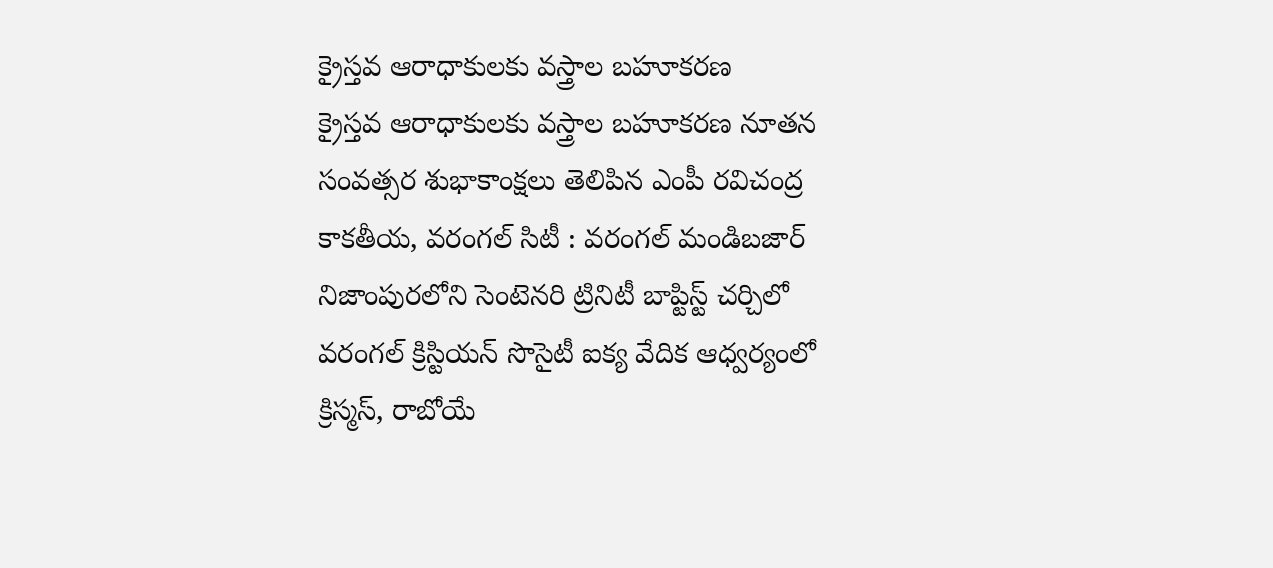క్రైస్తవ ఆరాధాకులకు వస్త్రాల బహూకరణ
క్రైస్తవ ఆరాధాకులకు వస్త్రాల బహూకరణ నూతన సంవత్సర శుభాకాంక్షలు తెలిపిన ఎంపీ రవిచంద్ర కాకతీయ, వరంగల్ సిటీ : వరంగల్ మండిబజార్ నిజాంపురలోని సెంటెనరి ట్రినిటీ బాప్టిస్ట్ చర్చిలో వరంగల్ క్రిస్టియన్ సొసైటీ ఐక్య వేదిక ఆధ్వర్యంలో క్రిస్మస్, రాబోయే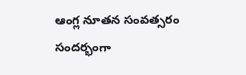ఆంగ్ల నూతన సంవత్సరం సందర్భంగా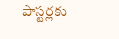పాస్టర్లకు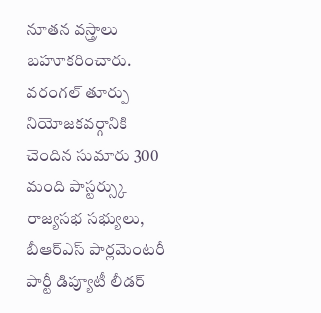నూతన వస్త్రాలు బహూకరించారు. వరంగల్ తూర్పు నియోజకవర్గానికి చెందిన సుమారు 300 మంది పాస్టర్స్కు రాజ్యసభ సభ్యులు, బీఆర్ఎస్ పార్లమెంటరీ పార్టీ డిప్యూటీ లీడర్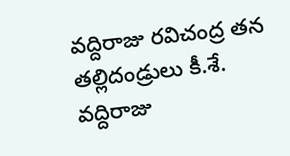వద్దిరాజు రవిచంద్ర తన తల్లిదండ్రులు కీ.శే. వద్దిరాజు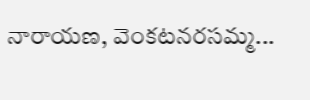నారాయణ, వెంకటనరసమ్మ...